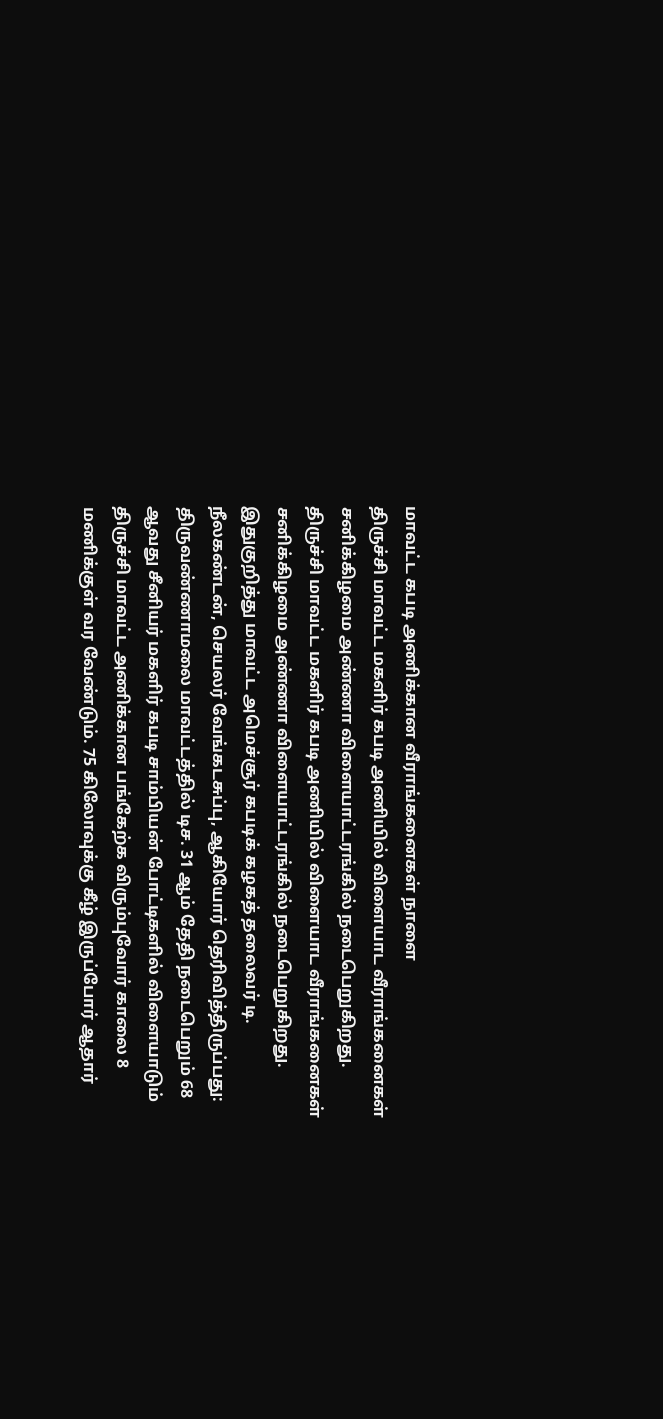மாவட்ட கபடி அணிக்கான வீராங்கனைகள் நாளை
திருச்சி மாவட்ட மகளிர் கபடி அணியில் விளையாட வீராங்கனைகள் சனிக்கிழமை அண்ணா விளையாட்டரங்கில் நடைபெறுகிறது.
திருச்சி மாவட்ட மகளிர் கபடி அணியில் விளையாட வீராங்கனைகள் சனிக்கிழமை அண்ணா விளையாட்டரங்கில் நடைபெறுகிறது.
இதுகுறித்து மாவட்ட அமெச்சூர் கபடிக் கழகத் தலைவர் டி. நீலகண்டன், செயலர் வேங்கடசுப்பு, ஆகியோர் தெரிவித்திருப்பது:
திருவண்ணாமலை மாவட்டத்தில் டிச. 31 ஆம் தேதி நடைபெறும் 68 ஆவது சீனியர் மகளிர் கபடி சாம்பியன் போட்டிகளில் விளையாடும் திருச்சி மாவட்ட அணிக்கான பங்கேற்க விரும்புவோர் காலை 8 மணிக்குள் வர வேண்டும். 75 கிலோவுக்கு கீழ் இருப்போர் ஆதார்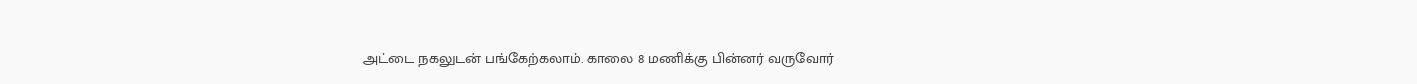அட்டை நகலுடன் பங்கேற்கலாம். காலை 8 மணிக்கு பின்னர் வருவோர்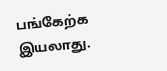பங்கேற்க இயலாது.